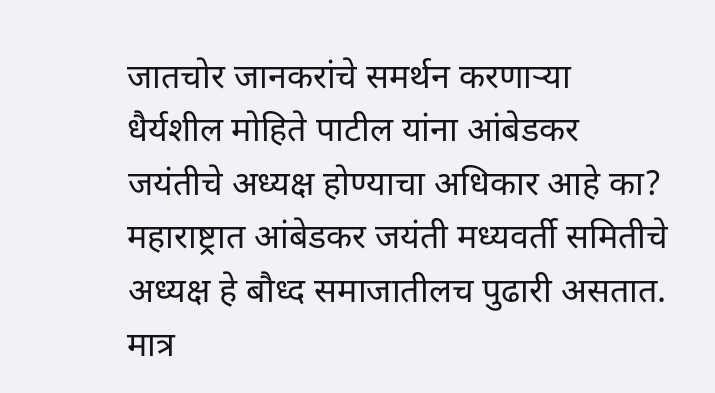जातचोर जानकरांचे समर्थन करणाऱ्या धैर्यशील मोहिते पाटील यांना आंबेडकर जयंतीचे अध्यक्ष होण्याचा अधिकार आहे का?
महाराष्ट्रात आंबेडकर जयंती मध्यवर्ती समितीचे अध्यक्ष हे बौध्द समाजातीलच पुढारी असतात. मात्र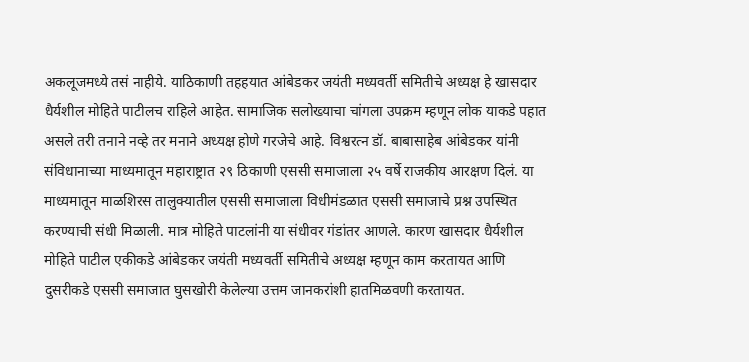अकलूजमध्ये तसं नाहीये. याठिकाणी तहहयात आंबेडकर जयंती मध्यवर्ती समितीचे अध्यक्ष हे खासदार धैर्यशील मोहिते पाटीलच राहिले आहेत. सामाजिक सलोख्याचा चांगला उपक्रम म्हणून लोक याकडे पहात असले तरी तनाने नव्हे तर मनाने अध्यक्ष होणे गरजेचे आहे. विश्वरत्न डॉ. बाबासाहेब आंबेडकर यांनी संविधानाच्या माध्यमातून महाराष्ट्रात २९ ठिकाणी एससी समाजाला २५ वर्षे राजकीय आरक्षण दिलं. या माध्यमातून माळशिरस तालुक्यातील एससी समाजाला विधीमंडळात एससी समाजाचे प्रश्न उपस्थित करण्याची संधी मिळाली. मात्र मोहिते पाटलांनी या संधीवर गंडांतर आणले. कारण खासदार धैर्यशील मोहिते पाटील एकीकडे आंबेडकर जयंती मध्यवर्ती समितीचे अध्यक्ष म्हणून काम करतायत आणि दुसरीकडे एससी समाजात घुसखोरी केलेल्या उत्तम जानकरांशी हातमिळवणी करतायत.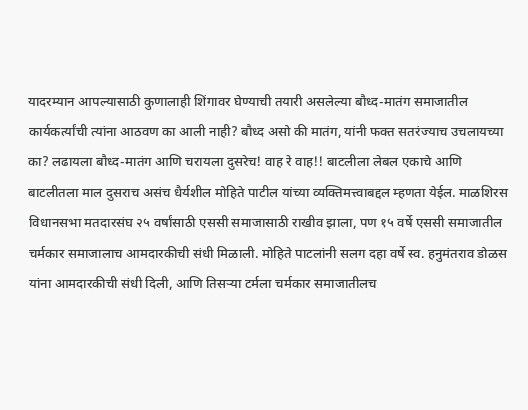यादरम्यान आपल्यासाठी कुणालाही शिंगावर घेण्याची तयारी असलेल्या बौध्द-मातंग समाजातील कार्यकर्त्यांची त्यांना आठवण का आली नाही? बौध्द असो की मातंग, यांनी फक्त सतरंज्याच उचलायच्या का? लढायला बौध्द-मातंग आणि चरायला दुसरेच! वाह रे वाह!! बाटलीला लेबल एकाचे आणि बाटलीतला माल दुसराच असंच धैर्यशील मोहिते पाटील यांच्या व्यक्तिमत्त्वाबद्दल म्हणता येईल. माळशिरस विधानसभा मतदारसंघ २५ वर्षांसाठी एससी समाजासाठी राखीव झाला, पण १५ वर्षे एससी समाजातील चर्मकार समाजालाच आमदारकीची संधी मिळाली. मोहिते पाटलांनी सलग दहा वर्षे स्व. हनुमंतराव डोळस यांना आमदारकीची संधी दिली, आणि तिसऱ्या टर्मला चर्मकार समाजातीलच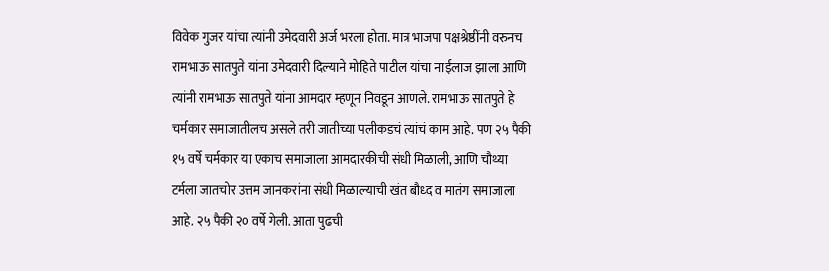विवेक गुजर यांचा त्यांनी उमेदवारी अर्ज भरला होता. मात्र भाजपा पक्षश्रेष्ठींनी वरुनच रामभाऊ सातपुते यांना उमेदवारी दिल्याने मोहिते पाटील यांचा नाईलाज झाला आणि त्यांनी रामभाऊ सातपुते यांना आमदार म्हणून निवडून आणले. रामभाऊ सातपुते हे चर्मकार समाजातीलच असले तरी जातीच्या पलीकडचं त्यांचं काम आहे. पण २५ पैकी १५ वर्षे चर्मकार या एकाच समाजाला आमदारकीची संधी मिळाली, आणि चौथ्या टर्मला जातचोर उत्तम जानकरांना संधी मिळाल्याची खंत बौध्द व मातंग समाजाला आहे. २५ पैकी २० वर्षे गेली. आता पुढची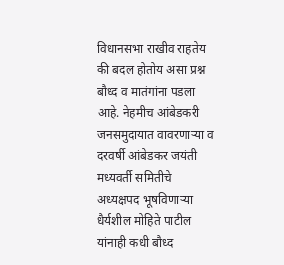विधानसभा राखीव राहतेय की बदल होतोय असा प्रश्न बौध्द व मातंगांना पडला आहे. नेहमीच आंबेडकरी जनसमुदायात वावरणाऱ्या व दरवर्षी आंबेडकर जयंती मध्यवर्ती समितीचे अध्यक्षपद भूषविणाऱ्या धैर्यशील मोहिते पाटील यांनाही कधी बौध्द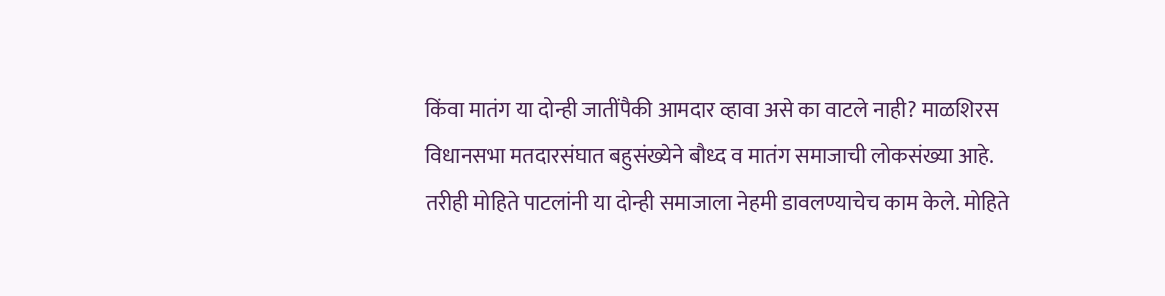किंवा मातंग या दोन्ही जातींपैकी आमदार व्हावा असे का वाटले नाही? माळशिरस विधानसभा मतदारसंघात बहुसंख्येने बौध्द व मातंग समाजाची लोकसंख्या आहे. तरीही मोहिते पाटलांनी या दोन्ही समाजाला नेहमी डावलण्याचेच काम केले. मोहिते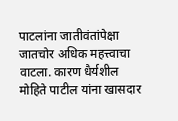पाटलांना जातीवंतांपेक्षा जातचोर अधिक महत्त्वाचा वाटला. कारण धैर्यशील मोहिते पाटील यांना खासदार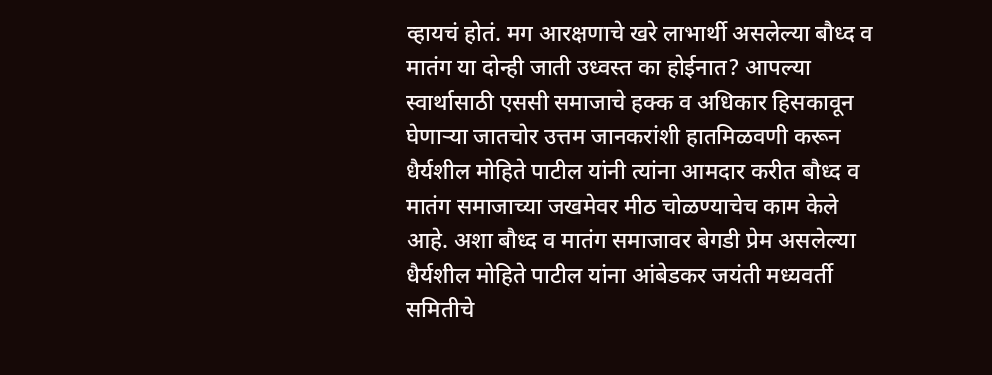व्हायचं होतं. मग आरक्षणाचे खरे लाभार्थी असलेल्या बौध्द व मातंग या दोन्ही जाती उध्वस्त का होईनात? आपल्या स्वार्थासाठी एससी समाजाचे हक्क व अधिकार हिसकावून घेणाऱ्या जातचोर उत्तम जानकरांशी हातमिळवणी करून धैर्यशील मोहिते पाटील यांनी त्यांना आमदार करीत बौध्द व मातंग समाजाच्या जखमेवर मीठ चोळण्याचेच काम केले आहे. अशा बौध्द व मातंग समाजावर बेगडी प्रेम असलेल्या धैर्यशील मोहिते पाटील यांना आंबेडकर जयंती मध्यवर्ती समितीचे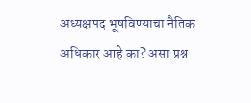अध्यक्षपद भूषविण्याचा नैतिक अधिकार आहे का? असा प्रश्न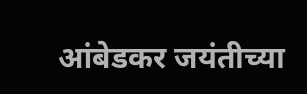आंबेडकर जयंतीच्या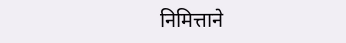निमित्ताने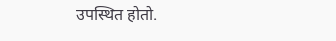उपस्थित होतो.